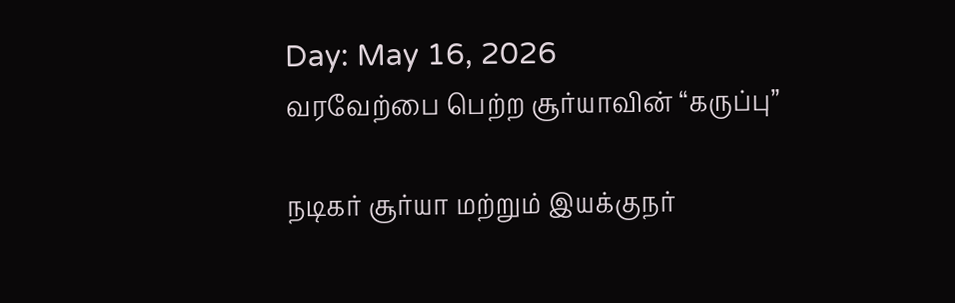Day: May 16, 2026
வரவேற்பை பெற்ற சூர்யாவின் “கருப்பு”

நடிகர் சூர்யா மற்றும் இயக்குநர்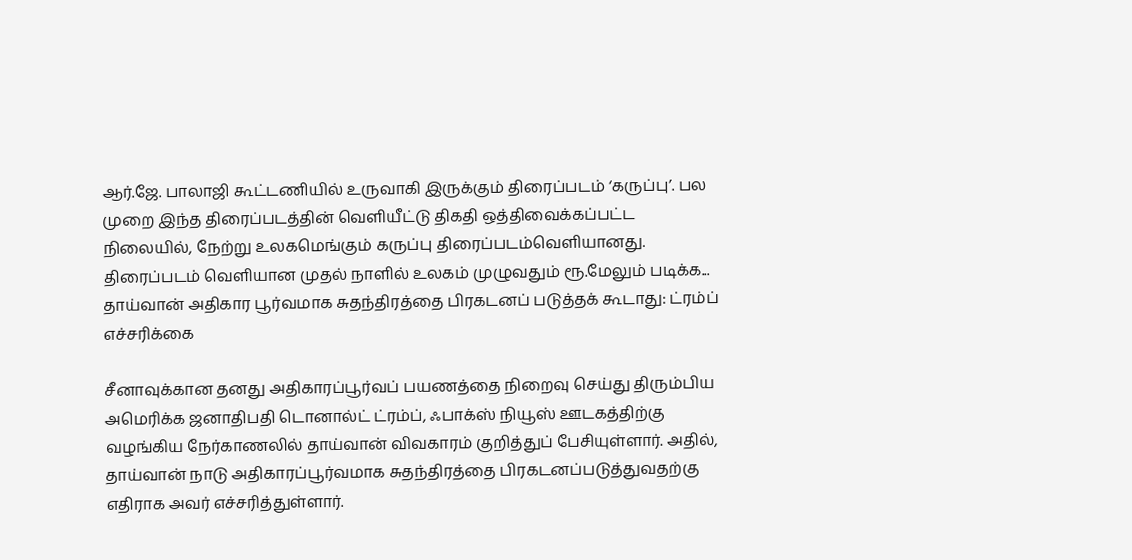ஆர்.ஜே. பாலாஜி கூட்டணியில் உருவாகி இருக்கும் திரைப்படம் ‘கருப்பு’. பல முறை இந்த திரைப்படத்தின் வெளியீட்டு திகதி ஒத்திவைக்கப்பட்ட நிலையில், நேற்று உலகமெங்கும் கருப்பு திரைப்படம்வெளியானது. திரைப்படம் வெளியான முதல் நாளில் உலகம் முழுவதும் ரூ.மேலும் படிக்க...
தாய்வான் அதிகார பூர்வமாக சுதந்திரத்தை பிரகடனப் படுத்தக் கூடாது: ட்ரம்ப் எச்சரிக்கை

சீனாவுக்கான தனது அதிகாரப்பூர்வப் பயணத்தை நிறைவு செய்து திரும்பிய அமெரிக்க ஜனாதிபதி டொனால்ட் ட்ரம்ப், ஃபாக்ஸ் நியூஸ் ஊடகத்திற்கு வழங்கிய நேர்காணலில் தாய்வான் விவகாரம் குறித்துப் பேசியுள்ளார். அதில், தாய்வான் நாடு அதிகாரப்பூர்வமாக சுதந்திரத்தை பிரகடனப்படுத்துவதற்கு எதிராக அவர் எச்சரித்துள்ளார்.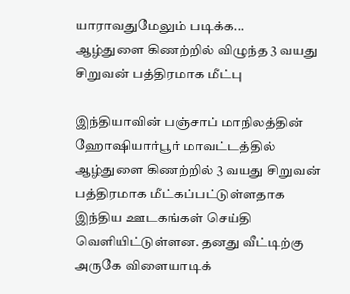யாராவதுமேலும் படிக்க...
ஆழ்துளை கிணற்றில் விழுந்த 3 வயது சிறுவன் பத்திரமாக மீட்பு

இந்தியாவின் பஞ்சாப் மாநிலத்தின் ஹோஷியார்பூர் மாவட்டத்தில் ஆழ்துளை கிணற்றில் 3 வயது சிறுவன் பத்திரமாக மீட்கப்பட்டுள்ளதாக இந்திய ஊடகங்கள் செய்தி வெளியிட்டுள்ளன. தனது வீட்டிற்கு அருகே விளையாடிக்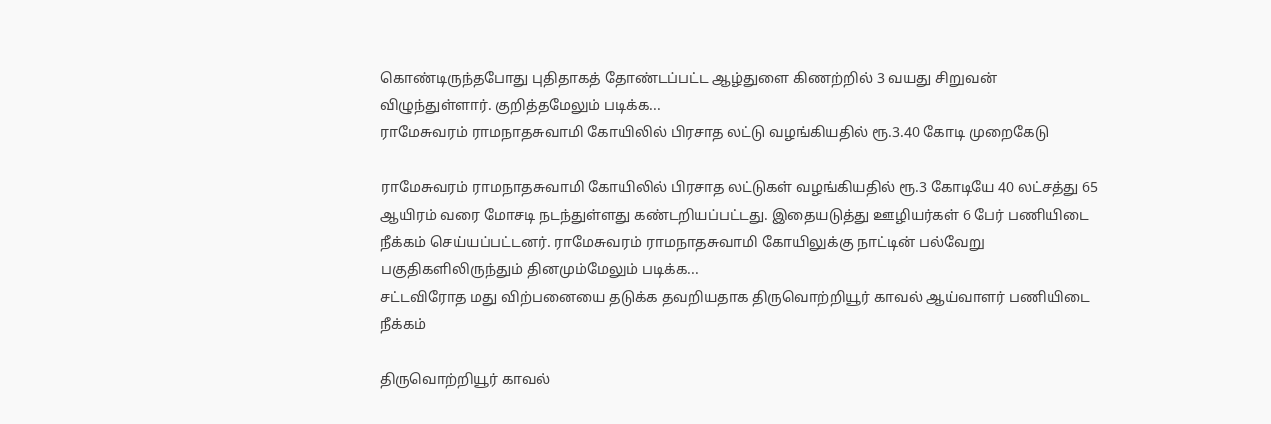கொண்டிருந்தபோது புதிதாகத் தோண்டப்பட்ட ஆழ்துளை கிணற்றில் 3 வயது சிறுவன் விழுந்துள்ளார். குறித்தமேலும் படிக்க...
ராமேசுவரம் ராமநாதசுவாமி கோயிலில் பிரசாத லட்டு வழங்கியதில் ரூ.3.40 கோடி முறைகேடு

ராமேசுவரம் ராமநாதசுவாமி கோயிலில் பிரசாத லட்டுகள் வழங்கியதில் ரூ.3 கோடியே 40 லட்சத்து 65 ஆயிரம் வரை மோசடி நடந்துள்ளது கண்டறியப்பட்டது. இதையடுத்து ஊழியர்கள் 6 பேர் பணியிடை நீக்கம் செய்யப்பட்டனர். ராமேசுவரம் ராமநாதசுவாமி கோயிலுக்கு நாட்டின் பல்வேறு பகுதிகளிலிருந்தும் தினமும்மேலும் படிக்க...
சட்டவிரோத மது விற்பனையை தடுக்க தவறியதாக திருவொற்றியூர் காவல் ஆய்வாளர் பணியிடை நீக்கம்

திருவொற்றியூர் காவல்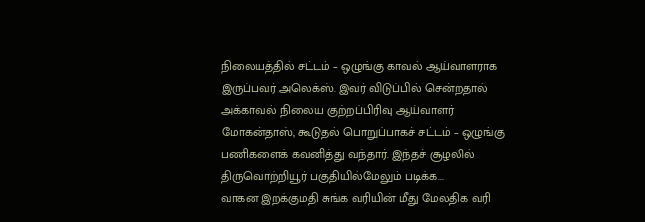நிலையத்தில் சட்டம் – ஒழுங்கு காவல் ஆய்வாளராக இருப்பவர் அலெக்ஸ். இவர் விடுப்பில் சென்றதால் அக்காவல் நிலைய குற்றப்பிரிவு ஆய்வாளர் மோகன்தாஸ், கூடுதல் பொறுப்பாகச் சட்டம் – ஒழுங்கு பணிகளைக் கவனித்து வந்தார். இந்தச் சூழலில் திருவொற்றியூர் பகுதியில்மேலும் படிக்க...
வாகன இறக்குமதி சுங்க வரியின் மீது மேலதிக வரி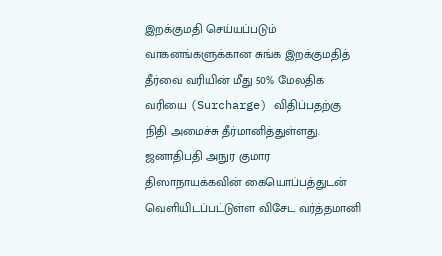இறக்குமதி செய்யப்படும் வாகனங்களுக்கான சுங்க இறக்குமதித் தீர்வை வரியின் மீது 50% மேலதிக வரியை (Surcharge) விதிப்பதற்கு நிதி அமைச்சு தீர்மானித்துள்ளது. ஜனாதிபதி அநுர குமார திஸாநாயக்கவின் கையொப்பத்துடன் வெளியிடப்பட்டுள்ள விசேட வர்த்தமானி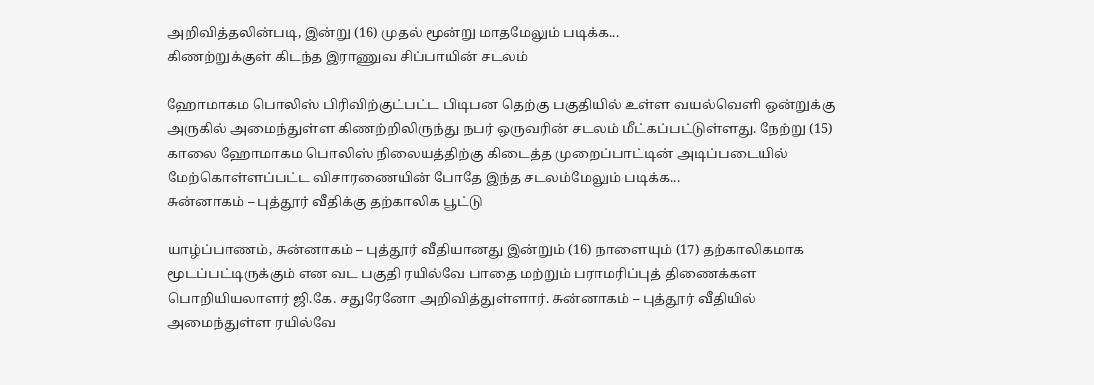அறிவித்தலின்படி, இன்று (16) முதல் மூன்று மாதமேலும் படிக்க...
கிணற்றுக்குள் கிடந்த இராணுவ சிப்பாயின் சடலம்

ஹோமாகம பொலிஸ் பிரிவிற்குட்பட்ட பிடிபன தெற்கு பகுதியில் உள்ள வயல்வெளி ஒன்றுக்கு அருகில் அமைந்துள்ள கிணற்றிலிருந்து நபர் ஒருவரின் சடலம் மீட்கப்பட்டுள்ளது. நேற்று (15) காலை ஹோமாகம பொலிஸ் நிலையத்திற்கு கிடைத்த முறைப்பாட்டின் அடிப்படையில் மேற்கொள்ளப்பட்ட விசாரணையின் போதே இந்த சடலம்மேலும் படிக்க...
சுன்னாகம் – புத்தூர் வீதிக்கு தற்காலிக பூட்டு

யாழ்ப்பாணம், சுன்னாகம் – புத்தூர் வீதியானது இன்றும் (16) நாளையும் (17) தற்காலிகமாக மூடப்பட்டிருக்கும் என வட பகுதி ரயில்வே பாதை மற்றும் பராமரிப்புத் திணைக்கள பொறியியலாளர் ஜி.கே. சதுரேனோ அறிவித்துள்ளார். சுன்னாகம் – புத்தூர் வீதியில் அமைந்துள்ள ரயில்வே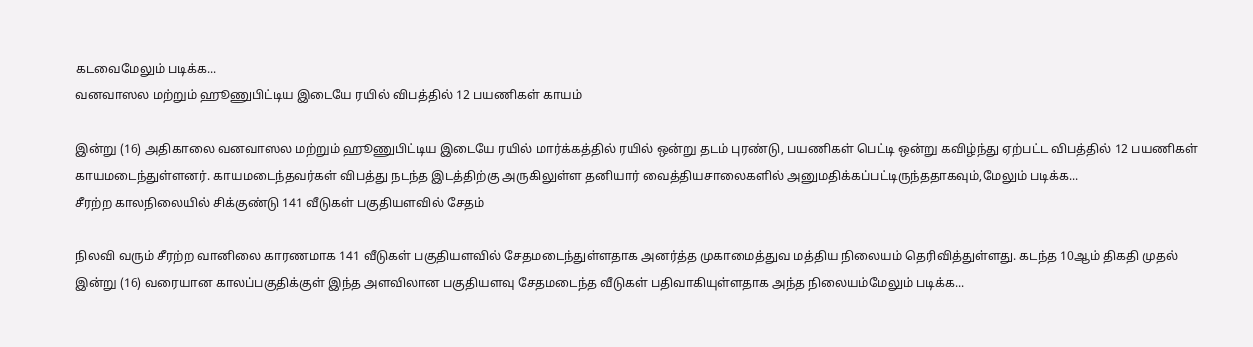கடவைமேலும் படிக்க...
வனவாஸல மற்றும் ஹூணுபிட்டிய இடையே ரயில் விபத்தில் 12 பயணிகள் காயம்

இன்று (16) அதிகாலை வனவாஸல மற்றும் ஹூணுபிட்டிய இடையே ரயில் மார்க்கத்தில் ரயில் ஒன்று தடம் புரண்டு, பயணிகள் பெட்டி ஒன்று கவிழ்ந்து ஏற்பட்ட விபத்தில் 12 பயணிகள் காயமடைந்துள்ளனர். காயமடைந்தவர்கள் விபத்து நடந்த இடத்திற்கு அருகிலுள்ள தனியார் வைத்தியசாலைகளில் அனுமதிக்கப்பட்டிருந்ததாகவும்,மேலும் படிக்க...
சீரற்ற காலநிலையில் சிக்குண்டு 141 வீடுகள் பகுதியளவில் சேதம்

நிலவி வரும் சீரற்ற வானிலை காரணமாக 141 வீடுகள் பகுதியளவில் சேதமடைந்துள்ளதாக அனர்த்த முகாமைத்துவ மத்திய நிலையம் தெரிவித்துள்ளது. கடந்த 10ஆம் திகதி முதல் இன்று (16) வரையான காலப்பகுதிக்குள் இந்த அளவிலான பகுதியளவு சேதமடைந்த வீடுகள் பதிவாகியுள்ளதாக அந்த நிலையம்மேலும் படிக்க...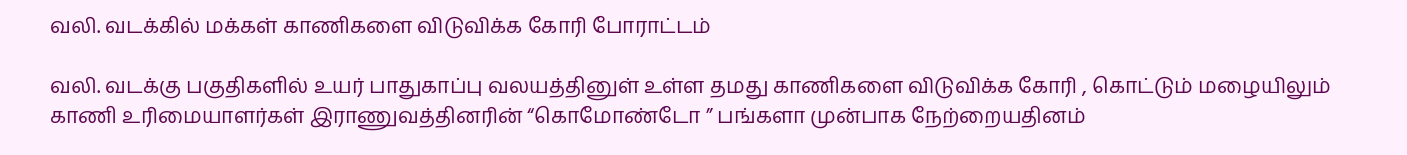வலி. வடக்கில் மக்கள் காணிகளை விடுவிக்க கோரி போராட்டம்

வலி. வடக்கு பகுதிகளில் உயர் பாதுகாப்பு வலயத்தினுள் உள்ள தமது காணிகளை விடுவிக்க கோரி , கொட்டும் மழையிலும் காணி உரிமையாளர்கள் இராணுவத்தினரின் “கொமோண்டோ ” பங்களா முன்பாக நேற்றையதினம்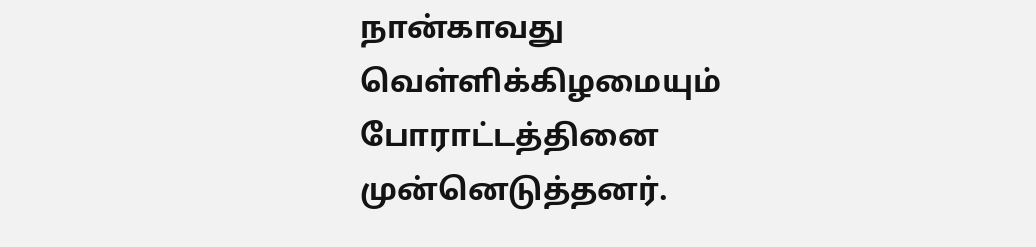நான்காவது வெள்ளிக்கிழமையும் போராட்டத்தினை முன்னெடுத்தனர்.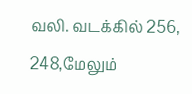வலி. வடக்கில் 256, 248,மேலும்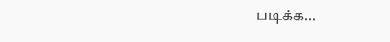படிக்க...